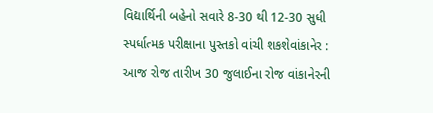વિદ્યાર્થિની બહેનો સવારે 8-30 થી 12-30 સુધી સ્પર્ધાત્મક પરીક્ષાના પુસ્તકો વાંચી શકશેવાંકાનેર : આજ રોજ તારીખ 30 જુલાઈના રોજ વાંકાનેરની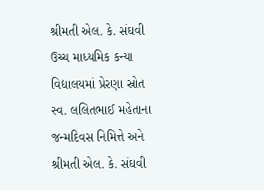શ્રીમતી એલ. કે. સંઘવી ઉચ્ચ માધ્યમિક કન્યા વિદ્યાલયમાં પ્રેરણા સ્રોત સ્વ. લલિતભાઈ મહેતાના જન્મદિવસ નિમિત્તે અને શ્રીમતી એલ. કે. સંઘવી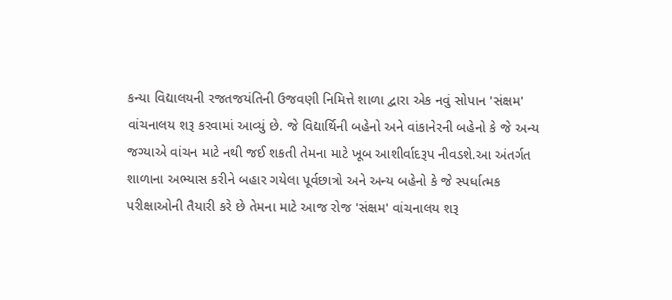કન્યા વિદ્યાલયની રજતજયંતિની ઉજવણી નિમિત્તે શાળા દ્વારા એક નવું સોપાન 'સંક્ષમ' વાંચનાલય શરૂ કરવામાં આવ્યું છે. જે વિદ્યાર્થિની બહેનો અને વાંકાનેરની બહેનો કે જે અન્ય જગ્યાએ વાંચન માટે નથી જઈ શકતી તેમના માટે ખૂબ આશીર્વાદરૂપ નીવડશે.આ અંતર્ગત શાળાના અભ્યાસ કરીને બહાર ગયેલા પૂર્વછાત્રો અને અન્ય બહેનો કે જે સ્પર્ધાત્મક પરીક્ષાઓની તૈયારી કરે છે તેમના માટે આજ રોજ 'સંક્ષમ' વાંચનાલય શરૂ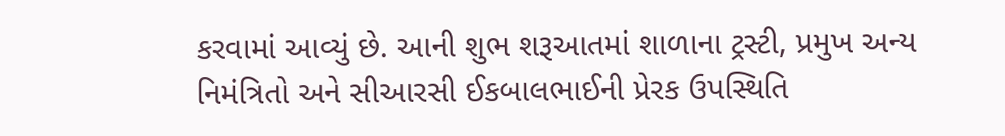કરવામાં આવ્યું છે. આની શુભ શરૂઆતમાં શાળાના ટ્રસ્ટી, પ્રમુખ અન્ય નિમંત્રિતો અને સીઆરસી ઈકબાલભાઈની પ્રેરક ઉપસ્થિતિ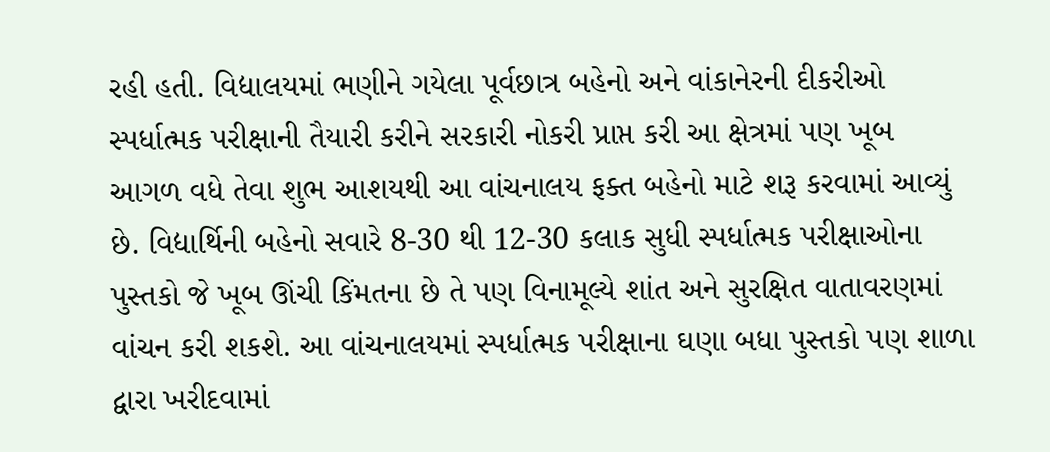રહી હતી. વિદ્યાલયમાં ભણીને ગયેલા પૂર્વછાત્ર બહેનો અને વાંકાનેરની દીકરીઓ સ્પર્ધાત્મક પરીક્ષાની તૈયારી કરીને સરકારી નોકરી પ્રાપ્ત કરી આ ક્ષેત્રમાં પણ ખૂબ આગળ વધે તેવા શુભ આશયથી આ વાંચનાલય ફક્ત બહેનો માટે શરૂ કરવામાં આવ્યું છે. વિદ્યાર્થિની બહેનો સવારે 8-30 થી 12-30 કલાક સુધી સ્પર્ધાત્મક પરીક્ષાઓના પુસ્તકો જે ખૂબ ઊંચી કિંમતના છે તે પણ વિનામૂલ્યે શાંત અને સુરક્ષિત વાતાવરણમાં વાંચન કરી શકશે. આ વાંચનાલયમાં સ્પર્ધાત્મક પરીક્ષાના ઘણા બધા પુસ્તકો પણ શાળા દ્વારા ખરીદવામાં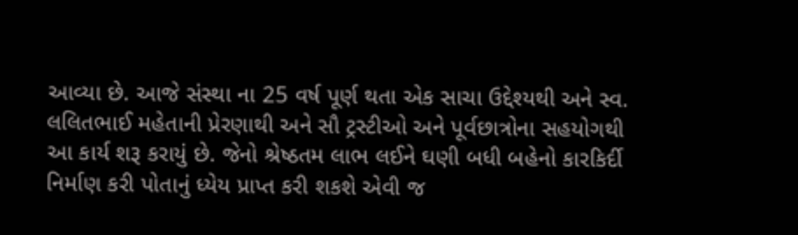આવ્યા છે. આજે સંસ્થા ના 25 વર્ષ પૂર્ણ થતા એક સાચા ઉદ્દેશ્યથી અને સ્વ. લલિતભાઈ મહેતાની પ્રેરણાથી અને સૌ ટ્રસ્ટીઓ અને પૂર્વછાત્રોના સહયોગથી આ કાર્ય શરૂ કરાયું છે. જેનો શ્રેષ્ઠતમ લાભ લઈને ઘણી બધી બહેનો કારકિર્દી નિર્માણ કરી પોતાનું ધ્યેય પ્રાપ્ત કરી શકશે એવી જ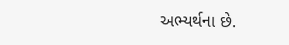અભ્યર્થના છે.